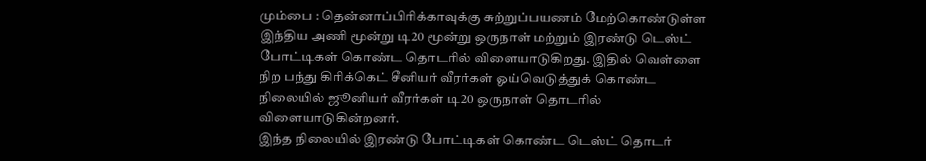மும்பை : தென்னாப்பிரிக்காவுக்கு சுற்றுப்பயணம் மேற்கொண்டுள்ள இந்திய அணி மூன்று டி20 மூன்று ஒருநாள் மற்றும் இரண்டு டெஸ்ட் போட்டிகள் கொண்ட தொடரில் விளையாடுகிறது. இதில் வெள்ளை நிற பந்து கிரிக்கெட் சீனியர் வீரர்கள் ஓய்வெடுத்துக் கொண்ட நிலையில் ஜூனியர் வீரர்கள் டி20 ஒருநாள் தொடரில் விளையாடுகின்றனர்.
இந்த நிலையில் இரண்டு போட்டிகள் கொண்ட டெஸ்ட் தொடர்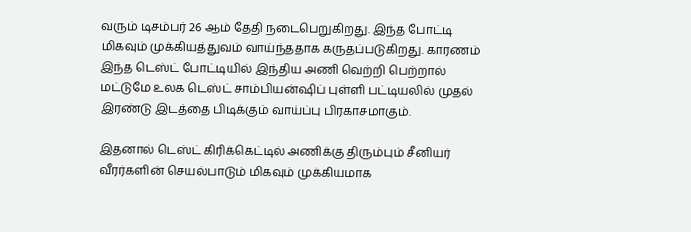வரும் டிசம்பர் 26 ஆம் தேதி நடைபெறுகிறது. இந்த போட்டி மிகவும் முக்கியத்துவம் வாய்ந்ததாக கருதப்படுகிறது. காரணம் இந்த டெஸ்ட் போட்டியில் இந்திய அணி வெற்றி பெற்றால் மட்டுமே உலக டெஸ்ட் சாம்பியன்ஷிப் புள்ளி பட்டியலில் முதல் இரண்டு இடத்தை பிடிக்கும் வாய்ப்பு பிரகாசமாகும்.

இதனால் டெஸ்ட் கிரிக்கெட்டில் அணிக்கு திரும்பும் சீனியர் வீரர்களின் செயல்பாடும் மிகவும் முக்கியமாக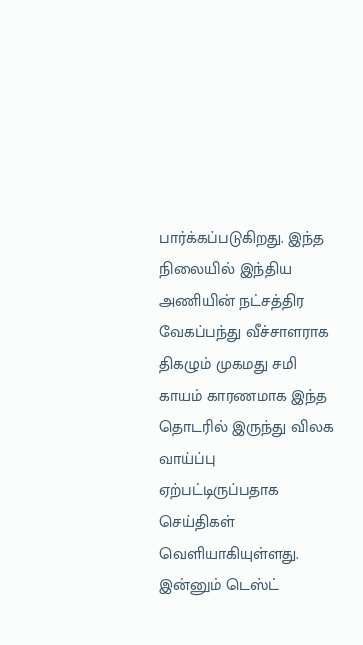பார்க்கப்படுகிறது. இந்த நிலையில் இந்திய அணியின் நட்சத்திர வேகப்பந்து வீச்சாளராக திகழும் முகமது சமி காயம் காரணமாக இந்த தொடரில் இருந்து விலக வாய்ப்பு ஏற்பட்டிருப்பதாக செய்திகள் வெளியாகியுள்ளது.
இன்னும் டெஸ்ட்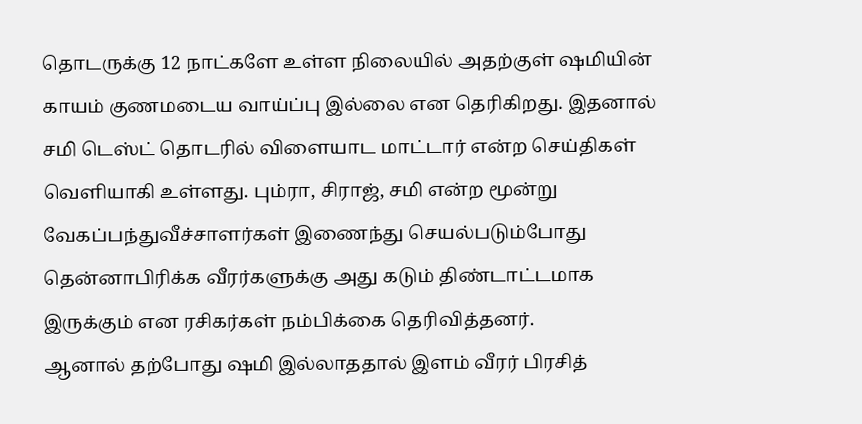தொடருக்கு 12 நாட்களே உள்ள நிலையில் அதற்குள் ஷமியின் காயம் குணமடைய வாய்ப்பு இல்லை என தெரிகிறது. இதனால் சமி டெஸ்ட் தொடரில் விளையாட மாட்டார் என்ற செய்திகள் வெளியாகி உள்ளது. பும்ரா, சிராஜ், சமி என்ற மூன்று வேகப்பந்துவீச்சாளர்கள் இணைந்து செயல்படும்போது தென்னாபிரிக்க வீரர்களுக்கு அது கடும் திண்டாட்டமாக இருக்கும் என ரசிகர்கள் நம்பிக்கை தெரிவித்தனர்.
ஆனால் தற்போது ஷமி இல்லாததால் இளம் வீரர் பிரசித்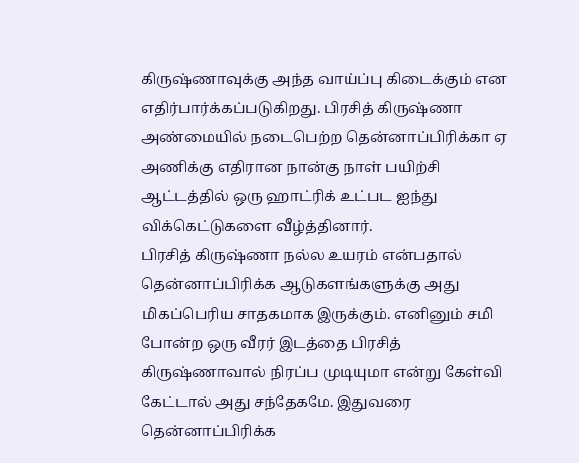கிருஷ்ணாவுக்கு அந்த வாய்ப்பு கிடைக்கும் என எதிர்பார்க்கப்படுகிறது. பிரசித் கிருஷ்ணா அண்மையில் நடைபெற்ற தென்னாப்பிரிக்கா ஏ அணிக்கு எதிரான நான்கு நாள் பயிற்சி ஆட்டத்தில் ஒரு ஹாட்ரிக் உட்பட ஐந்து விக்கெட்டுகளை வீழ்த்தினார்.
பிரசித் கிருஷ்ணா நல்ல உயரம் என்பதால் தென்னாப்பிரிக்க ஆடுகளங்களுக்கு அது மிகப்பெரிய சாதகமாக இருக்கும். எனினும் சமி போன்ற ஒரு வீரர் இடத்தை பிரசித் கிருஷ்ணாவால் நிரப்ப முடியுமா என்று கேள்வி கேட்டால் அது சந்தேகமே. இதுவரை தென்னாப்பிரிக்க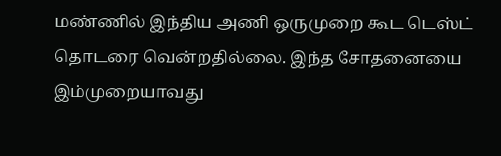மண்ணில் இந்திய அணி ஒருமுறை கூட டெஸ்ட் தொடரை வென்றதில்லை. இந்த சோதனையை இம்முறையாவது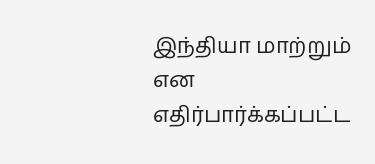இந்தியா மாற்றும் என எதிர்பார்க்கப்பட்ட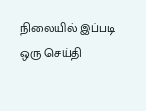நிலையில் இப்படி ஒரு செய்தி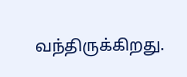வந்திருக்கிறது.